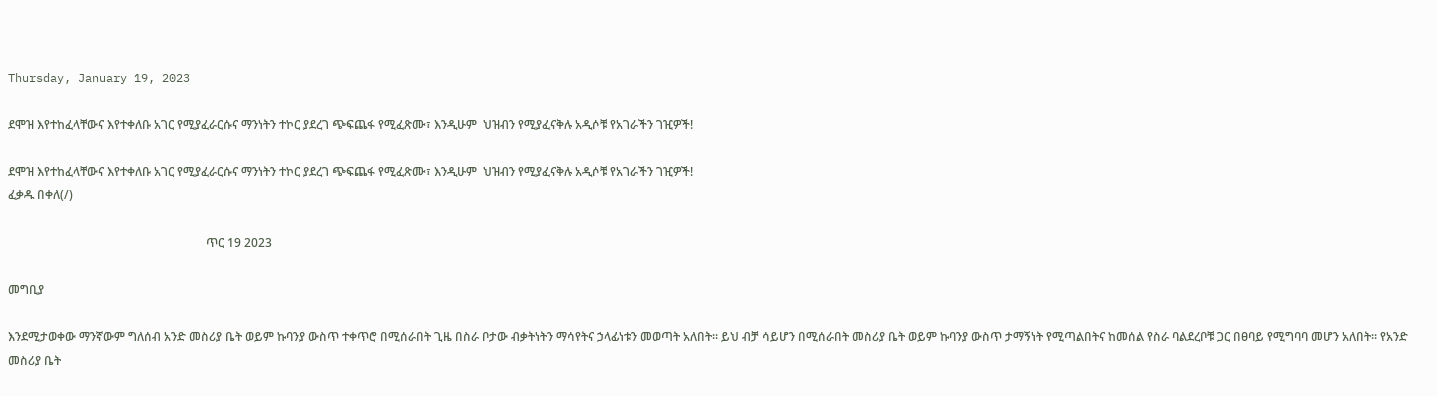Thursday, January 19, 2023

ደሞዝ እየተከፈላቸውና እየተቀለቡ አገር የሚያፈራርሱና ማንነትን ተኮር ያደረገ ጭፍጨፋ የሚፈጽሙ፣ እንዲሁም  ህዝብን የሚያፈናቅሉ አዲሶቹ የአገራችን ገዢዎች!

ደሞዝ እየተከፈላቸውና እየተቀለቡ አገር የሚያፈራርሱና ማንነትን ተኮር ያደረገ ጭፍጨፋ የሚፈጽሙ፣ እንዲሁም  ህዝብን የሚያፈናቅሉ አዲሶቹ የአገራችን ገዢዎች!
ፈቃዱ በቀለ(/)

                                                                  ጥር 19 2023

መግቢያ

እንደሚታወቀው ማንኛውም ግለሰብ አንድ መስሪያ ቤት ወይም ኩባንያ ውስጥ ተቀጥሮ በሚሰራበት ጊዜ በስራ ቦታው ብቃትነትን ማሳየትና ኃላፊነቱን መወጣት አለበት። ይህ ብቻ ሳይሆን በሚሰራበት መስሪያ ቤት ወይም ኩባንያ ውስጥ ታማኝነት የሚጣልበትና ከመሰል የስራ ባልደረቦቹ ጋር በፀባይ የሚግባባ መሆን አለበት። የአንድ መስሪያ ቤት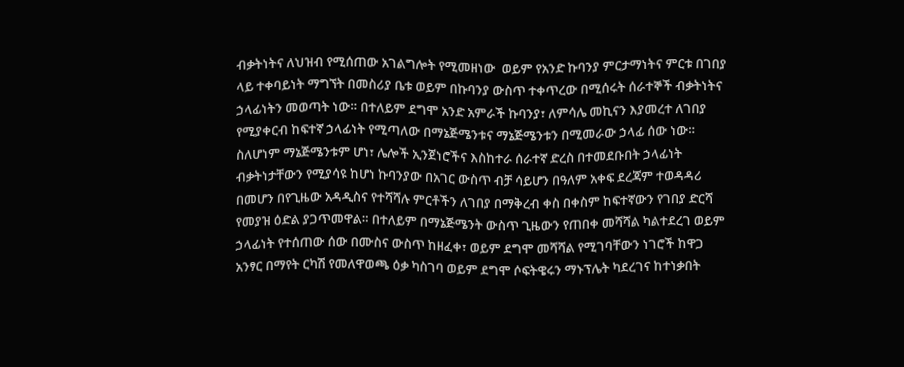ብቃትነትና ለህዝብ የሚሰጠው አገልግሎት የሚመዘነው  ወይም የአንድ ኩባንያ ምርታማነትና ምርቱ በገበያ ላይ ተቀባይነት ማግኘት በመስሪያ ቤቱ ወይም በኩባንያ ውስጥ ተቀጥረው በሚሰሩት ሰራተኞች ብቃትነትና ኃላፊነትን መወጣት ነው። በተለይም ደግሞ አንድ አምራች ኩባንያ፣ ለምሳሌ መኪናን እያመረተ ለገበያ የሚያቀርብ ከፍተኛ ኃላፊነት የሚጣለው በማኔጅሜንቱና ማኔጅሜንቱን በሚመራው ኃላፊ ሰው ነው። ስለሆነም ማኔጅሜንቱም ሆነ፣ ሌሎች ኢንጀነሮችና እስከተራ ሰራተኛ ድረስ በተመደቡበት ኃላፊነት ብቃትነታቸውን የሚያሳዩ ከሆነ ኩባንያው በአገር ውስጥ ብቻ ሳይሆን በዓለም አቀፍ ደረጃም ተወዳዳሪ በመሆን በየጊዜው አዳዲስና የተሻሻሉ ምርቶችን ለገበያ በማቅረብ ቀስ በቀስም ከፍተኛውን የገበያ ድርሻ የመያዝ ዕድል ያጋጥመዋል። በተለይም በማኔጅሜንት ውስጥ ጊዜውን የጠበቀ መሻሻል ካልተደረገ ወይም ኃላፊነት የተሰጠው ሰው በሙስና ውስጥ ከዘፈቀ፣ ወይም ደግሞ መሻሻል የሚገባቸውን ነገሮች ከዋጋ አንፃር በማየት ርካሽ የመለዋወጫ ዕቃ ካስገባ ወይም ደግሞ ሶፍትዌሩን ማኑፕሌት ካደረገና ከተነቃበት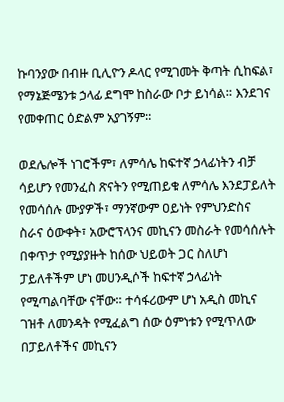ኩባንያው በብዙ ቢሊዮን ዶላር የሚገመት ቅጣት ሲከፍል፣ የማኔጅሜንቱ ኃላፊ ደግሞ ከስራው ቦታ ይነሳል። እንደገና የመቀጠር ዕድልም አያገኝም።

ወደሌሎች ነገሮችም፣ ለምሳሌ ከፍተኛ ኃላፊነትን ብቻ ሳይሆን የመንፈስ ጽናትን የሚጠይቁ ለምሳሌ እንደፓይለት የመሳሰሉ ሙያዎች፣ ማንኛውም ዐይነት የምህንድስና ስራና ዕውቀት፣ አውሮፕላንና መኪናን መስራት የመሳሰሉት በቀጥታ የሚያያዙት ከሰው ህይወት ጋር ስለሆነ ፓይለቶችም ሆነ መሀንዲሶች ከፍተኛ ኃላፊነት የሚጣልባቸው ናቸው። ተሳፋሪውም ሆነ አዲስ መኪና ገዝቶ ለመንዳት የሚፈልግ ሰው ዕምነቱን የሚጥለው በፓይለቶችና መኪናን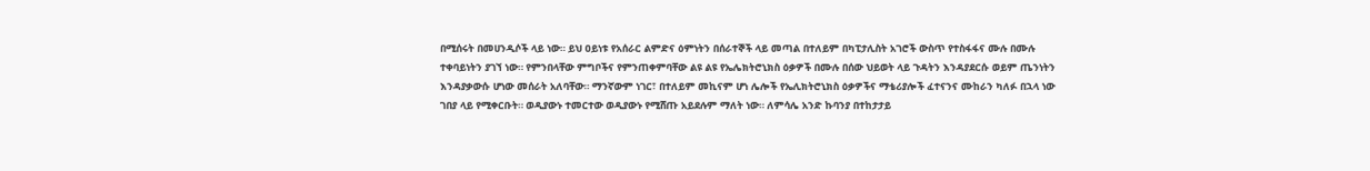በሚሰሩት በመሀንዲሶች ላይ ነው። ይህ ዐይነቱ የአሰራር ልምድና ዕምነትን በሰራተኞች ላይ መጣል በተለይም በካፒታሊስት አገሮች ውስጥ የተስፋፋና ሙሉ በሙሉ ተቀባይነትን ያገኘ ነው። የምንበላቸው ምግቦችና የምንጠቀምባቸው ልዩ ልዩ የኤሌክትሮኒክስ ዕቃዎች በሙሉ በሰው ህይወት ላይ ጉዳትን እንዳያደርሱ ወይም ጤንነትን እንዳያቃውሱ ሆነው መሰራት አለባቸው። ማንኛውም ነገር፣ በተለይም መኪናም ሆነ ሌሎች የኤሊክትሮኒክስ ዕቃዎችና ማቴሪያሎች ፈተናንና ሙከራን ካለፉ በኋላ ነው ገበያ ላይ የሚቀርቡት። ወዲያውኑ ተመርተው ወዲያውኑ የሚሸጡ አይደሉም ማለት ነው። ለምሳሌ አንድ ኩባንያ በተከታታይ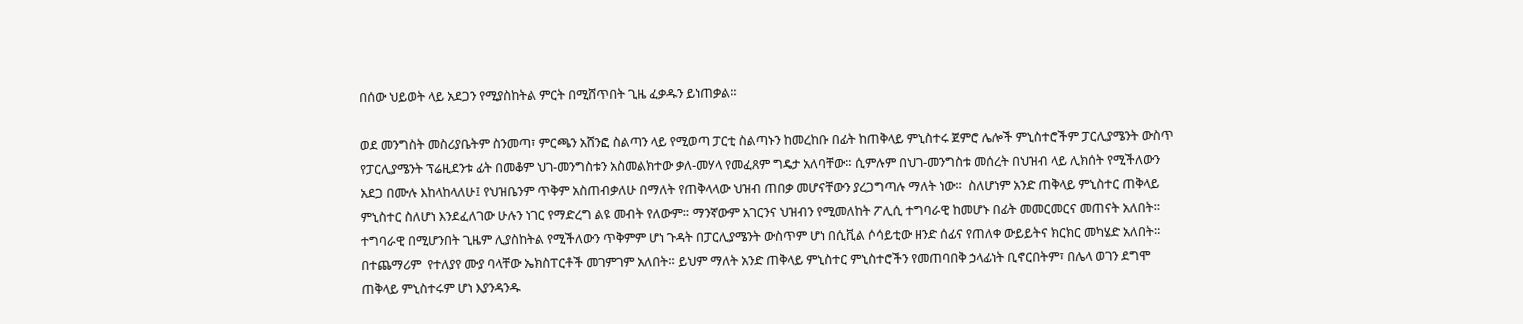በሰው ህይወት ላይ አደጋን የሚያስከትል ምርት በሚሸጥበት ጊዜ ፈቃዱን ይነጠቃል።

ወደ መንግስት መስሪያቤትም ስንመጣ፣ ምርጫን አሸንፎ ስልጣን ላይ የሚወጣ ፓርቲ ስልጣኑን ከመረከቡ በፊት ከጠቅላይ ምኒስተሩ ጀምሮ ሌሎች ምኒስተሮችም ፓርሊያሜንት ውስጥ የፓርሊያሜንት ፕሬዚደንቱ ፊት በመቆም ህገ-መንግስቱን አስመልክተው ቃለ-መሃላ የመፈጸም ግዴታ አለባቸው። ሲምሉም በህገ-መንግስቱ መሰረት በህዝብ ላይ ሊክሰት የሚችለውን አደጋ በሙሉ እከላከላለሁ፤ የህዝቤንም ጥቅም አስጠብቃለሁ በማለት የጠቅላላው ህዝብ ጠበቃ መሆናቸውን ያረጋግጣሉ ማለት ነው።  ስለሆነም አንድ ጠቅላይ ምኒስተር ጠቅላይ ምኒስተር ስለሆነ እንደፈለገው ሁሉን ነገር የማድረግ ልዩ መብት የለውም። ማንኛውም አገርንና ህዝብን የሚመለከት ፖሊሲ ተግባራዊ ከመሆኑ በፊት መመርመርና መጠናት አለበት። ተግባራዊ በሚሆንበት ጊዜም ሊያስከትል የሚችለውን ጥቅምም ሆነ ጉዳት በፓርሊያሜንት ውስጥም ሆነ በሲቪል ሶሳይቲው ዘንድ ሰፊና የጠለቀ ውይይትና ክርክር መካሄድ አለበት። በተጨማሪም  የተለያየ ሙያ ባላቸው ኤክስፐርቶች መገምገም አለበት። ይህም ማለት አንድ ጠቅላይ ምኒስተር ምኒስተሮችን የመጠባበቅ ኃላፊነት ቢኖርበትም፣ በሌላ ወገን ደግሞ ጠቅላይ ምኒስተሩም ሆነ እያንዳንዱ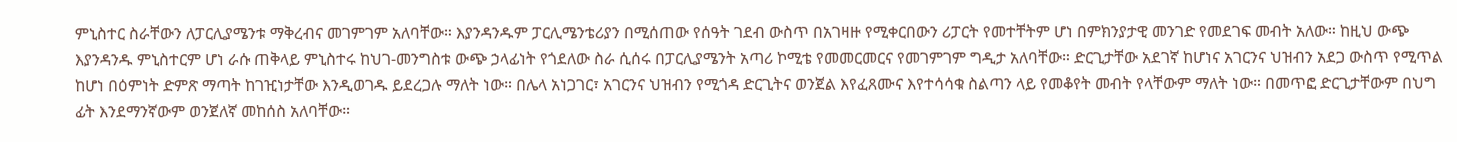ምኒስተር ስራቸውን ለፓርሊያሜንቱ ማቅረብና መገምገም አለባቸው። እያንዳንዱም ፓርሊሜንቴሪያን በሚሰጠው የሰዓት ገደብ ውስጥ በአገዛዙ የሚቀርበውን ሪፓርት የመተቸትም ሆነ በምክንያታዊ መንገድ የመደገፍ መብት አለው። ከዚህ ውጭ እያንዳንዱ ምኒስተርም ሆነ ራሱ ጠቅላይ ምኒስተሩ ከህገ-መንግስቱ ውጭ ኃላፊነት የጎደለው ስራ ሲሰሩ በፓርሊያሜንት አጣሪ ኮሚቴ የመመርመርና የመገምገም ግዲታ አለባቸው። ድርጊታቸው አደገኛ ከሆነና አገርንና ህዝብን አደጋ ውስጥ የሚጥል ከሆነ በዕምነት ድምጽ ማጣት ከገዢነታቸው እንዲወገዱ ይደረጋሉ ማለት ነው። በሌላ አነጋገር፣ አገርንና ህዝብን የሚጎዳ ድርጊትና ወንጀል እየፈጸሙና እየተሳሳቁ ስልጣን ላይ የመቆየት መብት የላቸውም ማለት ነው። በመጥፎ ድርጊታቸውም በህግ ፊት እንደማንኛውም ወንጀለኛ መከሰስ አለባቸው።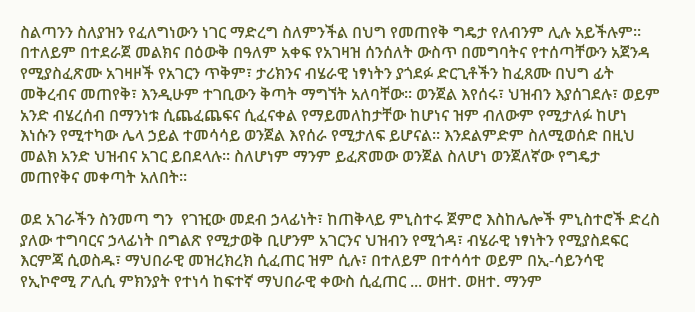ስልጣንን ስለያዝን የፈለግነውን ነገር ማድረግ ስለምንችል በህግ የመጠየቅ ግዴታ የለብንም ሊሉ አይችሉም። በተለይም በተደራጀ መልክና በዕውቅ በዓለም አቀፍ የአገዛዝ ሰንሰለት ውስጥ በመግባትና የተሰጣቸውን አጀንዳ የሚያስፈጽሙ አገዛዞች የአገርን ጥቅም፣ ታሪክንና ብሄራዊ ነፃነትን ያጎደፉ ድርጊቶችን ከፈጸሙ በህግ ፊት መቅረብና መጠየቅ፣ እንዲሁም ተገቢውን ቅጣት ማግኘት አለባቸው። ወንጀል እየሰሩ፣ ህዝብን እያሰገደሉ፣ ወይም አንድ ብሄረሰብ በማንነቱ ሲጨፈጨፍና ሲፈናቀል የማይመለከታቸው ከሆነና ዝም ብለውም የሚታለፉ ከሆነ እነሱን የሚተካው ሌላ ኃይል ተመሳሳይ ወንጀል እየሰራ የሚታለፍ ይሆናል። እንደልምድም ስለሚወሰድ በዚህ መልክ አንድ ህዝብና አገር ይበደላሉ። ስለሆነም ማንም ይፈጽመው ወንጀል ስለሆነ ወንጀለኛው የግዴታ መጠየቅና መቀጣት አለበት።

ወደ አገራችን ስንመጣ ግን  የገዢው መደብ ኃላፊነት፣ ከጠቅላይ ምኒስተሩ ጀምሮ እስከሌሎች ምኒስተሮች ድረስ ያለው ተግባርና ኃላፊነት በግልጽ የሚታወቅ ቢሆንም አገርንና ህዝብን የሚጎዳ፣ ብሄራዊ ነፃነትን የሚያስደፍር እርምጃ ሲወስዱ፣ ማህበራዊ መዝረክረክ ሲፈጠር ዝም ሲሉ፣ በተለይም በተሳሳተ ወይም በኢ-ሳይንሳዊ የኢኮኖሚ ፖሊሲ ምክንያት የተነሳ ከፍተኛ ማህበራዊ ቀውስ ሲፈጠር ... ወዘተ. ወዘተ. ማንም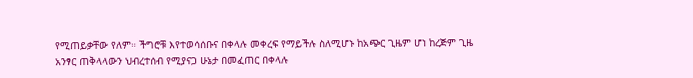የሚጠይቃቸው የለም። ችግሮቹ እየተወሳሰቡና በቀላሉ መቀረፍ የማይችሉ ስለሚሆኑ ከአጭር ጊዜም ሆነ ከረጅም ጊዜ አንፃር ጠቅላላውን ህብረተሰብ የሚያናጋ ሁኔታ በመፈጠር በቀላሉ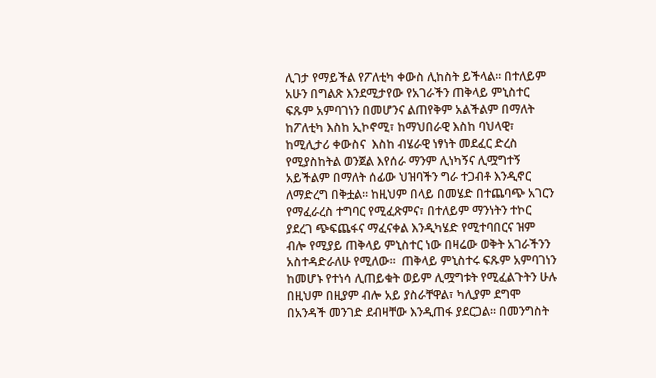ሊገታ የማይችል የፖለቲካ ቀውስ ሊከስት ይችላል። በተለይም አሁን በግልጽ እንደሚታየው የአገራችን ጠቅላይ ምኒስተር ፍጹም አምባገነን በመሆንና ልጠየቅም አልችልም በማለት ከፖለቲካ እስከ ኢኮኖሚ፣ ከማህበራዊ እስከ ባህላዊ፣ ከሚሊታሪ ቀውስና  እስከ ብሄራዊ ነፃነት መደፈር ድረስ የሚያስከትል ወንጀል እየሰራ ማንም ሊነካኝና ሊሟግተኝ አይችልም በማለት ሰፊው ህዝባችን ግራ ተጋብቶ እንዲኖር ለማድረግ በቅቷል። ከዚህም በላይ በመሄድ በተጨባጭ አገርን የማፈራረስ ተግባር የሚፈጽምና፣ በተለይም ማንነትን ተኮር ያደረገ ጭፍጨፋና ማፈናቀል እንዲካሄድ የሚተባበርና ዝም ብሎ የሚያይ ጠቅላይ ምኒስተር ነው በዛሬው ወቅት አገራችንን አስተዳድራለሁ የሚለው።  ጠቅላይ ምኒስተሩ ፍጹም አምባገነን ከመሆኑ የተነሳ ሊጠይቁት ወይም ሊሟግቱት የሚፈልጉትን ሁሉ በዚህም በዚያም ብሎ አይ ያስራቸዋል፣ ካሊያም ደግሞ በአንዳች መንገድ ደብዛቸው እንዲጠፋ ያደርጋል። በመንግስት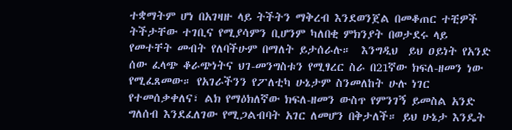ተቋማትም ሆነ በአገዛዙ ላይ ትችትን ማቅረብ እንደወንጀል በመቆጠር ተቺዎች ትችታቸው ተገቢና የሚያሳምን ቢሆንም ካለበቂ ምክንያት በወታደሩ ላይ የመተቸት መብት የለባችሁም በማለት ይታሰራሉ።  እንግዲህ  ይህ ዐይነት የአንድ ሰው ፈላጭ ቆራጭነትና ህገ-መንግስቱን የሚፃረር ስራ በ21ኛው ክፍለ-ዘመን ነው የሚፈጸመው። የአገራችንን የፖለቲካ ሁኔታም ስንመለከት ሁሉ ነገር የተመሰቃቀለና፣ ልክ የማዕክለኛው ክፍለ-ዘመን ውስጥ የምንገኝ ይመስል አንድ ግለሰብ እንደፈለገው የሚጋልብባት አገር ለመሆን በቅታለች። ይህ ሁኔታ እንዴት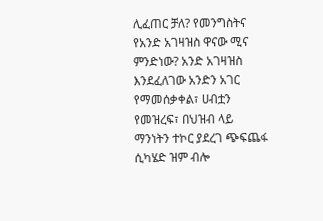ሊፈጠር ቻለ? የመንግስትና የአንድ አገዛዝስ ዋናው ሚና ምንድነው? አንድ አገዛዝስ እንደፈለገው አንድን አገር የማመሰቃቀል፣ ሀብቷን የመዝረፍ፣ በህዝብ ላይ ማንነትን ተኮር ያደረገ ጭፍጨፋ ሲካሄድ ዝም ብሎ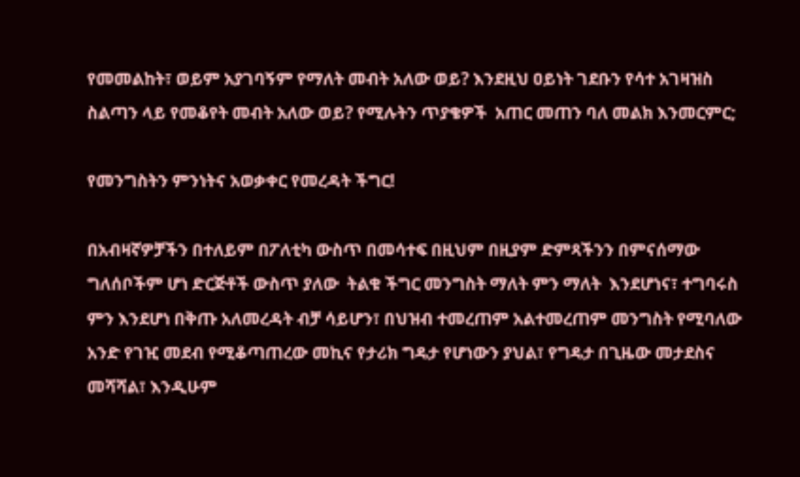የመመልከት፣ ወይም አያገባኝም የማለት መብት አለው ወይ? እንደዚህ ዐይነት ገደቡን የሳተ አገዛዝስ ስልጣን ላይ የመቆየት መብት አለው ወይ? የሚሉትን ጥያቄዎች  አጠር መጠን ባለ መልክ እንመርምር;

የመንግስትን ምንነትና አወቃቀር የመረዳት ችግር!

በአብዛኛዎቻችን በተለይም በፖለቲካ ውስጥ በመሳተፍ በዚህም በዚያም ድምጻችንን በምናሰማው ግለሰቦችም ሆነ ድርጅቶች ውስጥ ያለው  ትልቁ ችግር መንግስት ማለት ምን ማለት  እንደሆነና፣ ተግባሩስ ምን እንደሆነ በቅጡ አለመረዳት ብቻ ሳይሆን፣ በህዝብ ተመረጠም አልተመረጠም መንግስት የሚባለው አንድ የገዢ መደብ የሚቆጣጠረው መኪና የታሪክ ግዴታ የሆነውን ያህል፣ የግዴታ በጊዜው መታደስና መሻሻል፣ እንዲሁም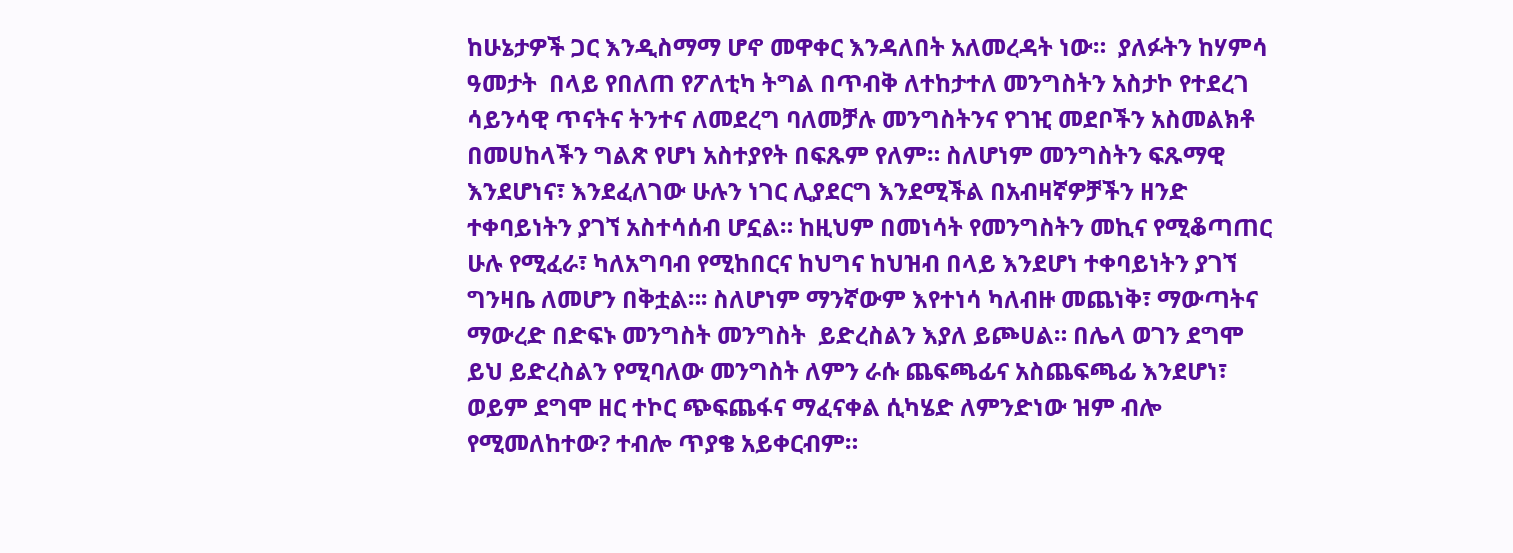ከሁኔታዎች ጋር እንዲስማማ ሆኖ መዋቀር እንዳለበት አለመረዳት ነው።  ያለፉትን ከሃምሳ ዓመታት  በላይ የበለጠ የፖለቲካ ትግል በጥብቅ ለተከታተለ መንግስትን አስታኮ የተደረገ ሳይንሳዊ ጥናትና ትንተና ለመደረግ ባለመቻሉ መንግስትንና የገዢ መደቦችን አስመልክቶ በመሀከላችን ግልጽ የሆነ አስተያየት በፍጹም የለም። ስለሆነም መንግስትን ፍጹማዊ እንደሆነና፣ እንደፈለገው ሁሉን ነገር ሊያደርግ እንደሚችል በአብዛኛዎቻችን ዘንድ ተቀባይነትን ያገኘ አስተሳሰብ ሆኗል። ከዚህም በመነሳት የመንግስትን መኪና የሚቆጣጠር ሁሉ የሚፈራ፣ ካለአግባብ የሚከበርና ከህግና ከህዝብ በላይ እንደሆነ ተቀባይነትን ያገኘ ግንዛቤ ለመሆን በቅቷል።፡ ስለሆነም ማንኛውም እየተነሳ ካለብዙ መጨነቅ፣ ማውጣትና ማውረድ በድፍኑ መንግስት መንግስት  ይድረስልን እያለ ይጮሀል። በሌላ ወገን ደግሞ ይህ ይድረስልን የሚባለው መንግስት ለምን ራሱ ጨፍጫፊና አስጨፍጫፊ እንደሆነ፣ ወይም ደግሞ ዘር ተኮር ጭፍጨፋና ማፈናቀል ሲካሄድ ለምንድነው ዝም ብሎ የሚመለከተው? ተብሎ ጥያቄ አይቀርብም።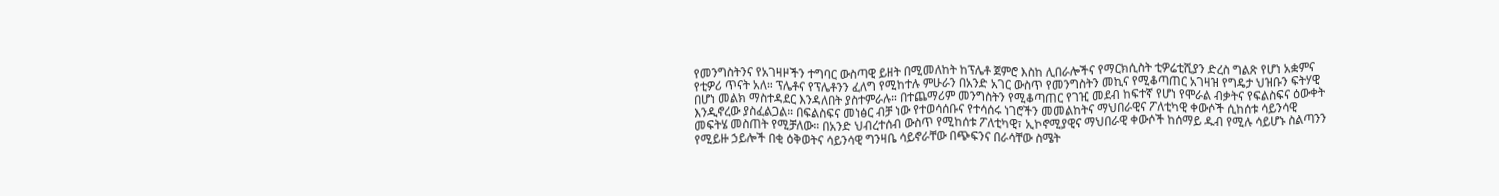የመንግስትንና የአገዛዞችን ተግባር ውስጣዊ ይዘት በሚመለከት ከፕሌቶ ጀምሮ እስከ ሊበራሎችና የማርክሲስት ቲዎሬቲሺያን ድረስ ግልጽ የሆነ አቋምና የቲዎሪ ጥናት አለ። ፕሌቶና የፕሌቶንን ፈለግ የሚከተሉ ምሁራን በአንድ አገር ውስጥ የመንግስትን መኪና የሚቆጣጠር አገዛዝ የግዴታ ህዝቡን ፍትሃዊ በሆነ መልክ ማስተዳደር እንዳለበት ያስተምራሉ። በተጨማሪም መንግስትን የሚቆጣጠር የገዢ መደብ ከፍተኛ የሆነ የሞራል ብቃትና የፍልስፍና ዕውቀት እንዲኖረው ያስፈልጋል። በፍልስፍና መነፅር ብቻ ነው የተወሳሰቡና የተሳሰሩ ነገሮችን መመልከትና ማህበራዊና ፖለቲካዊ ቀውሶች ሲከሰቱ ሳይንሳዊ መፍትሄ መስጠት የሚቻለው። በአንድ ህብረተሰብ ውስጥ የሚከሰቱ ፖለቲካዊ፣ ኢኮኖሚያዊና ማህበራዊ ቀውሶች ከሰማይ ዱብ የሚሉ ሳይሆኑ ስልጣንን የሚይዙ ኃይሎች በቂ ዕቅወትና ሳይንሳዊ ግንዛቤ ሳይኖራቸው በጭፍንና በራሳቸው ስሜት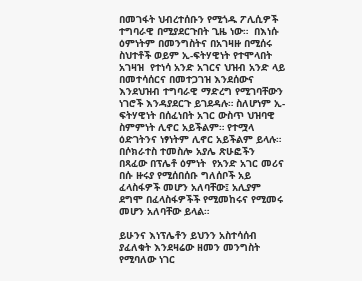በመገፋት ህብረተሰቡን የሚጎዱ ፖሊሲዎች ተግባራዊ በሚያደርጉበት ጊዜ ነው።  በእነሱ ዕምነትም በመንግስትና በአገዛዙ በሚሰሩ ስህተቶች ወይም ኢ-ፍትሃዊነት የተሞላበት አገዛዝ  የተነሳ አንድ አገርና ህዝብ አንድ ላይ በመተሳሰርና በመተጋገዝ እንደሰውና እንደህዝብ ተግባራዊ ማድረግ የሚገባቸውን ነገሮች እንዳያደርጉ ይገደዳሉ። ስለሆነም ኢ-ፍትሃዊነት በሰፈነበት አገር ውስጥ ህዝባዊ ስምምነት ሊኖር አይችልም። የተሟላ ዕድገትንና ነፃነትም ሊኖር አይችልም ይላሉ። በሶክራተስ ተመስሎ አያሌ ጽሁፎችን በጻፈው በፕሌቶ ዕምነት  የአንድ አገር መሪና በሱ ዙሩያ የሚሰበሰቡ ግለሰቦች አይ ፈላስፋዎች መሆን አለባቸው፤ አሊያም ደግሞ በፈላስፋዎችች የሚመከሩና የሚመሩ መሆን አለባቸው ይላል።

ይሁንና እነፕሌቶን ይህንን አስተሳሰብ ያፈለቁት እንደዛሬው ዘመን መንግስት የሚባለው ነገር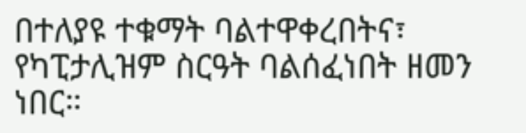በተለያዩ ተቁማት ባልተዋቀረበትና፣ የካፒታሊዝም ስርዓት ባልሰፈነበት ዘመን ነበር።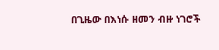በጊዜው በእነሱ ዘመን ብዙ ነገሮች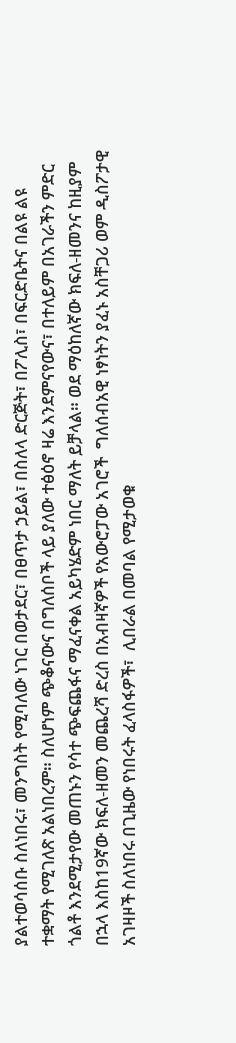ያልተወሳሰቡ ስለነበሩ፣ መንግስት የሚባለው ነገር በወታደር፣ በፀጥታ ኃይል፣ በስለላ ድርጅት፣ በፖሊስ፣ በፍርድቤትና በልዩ ልዩ ተቋማት የሚገለጽ አልነበረም። ስለሆነም ጭቆናውና በግለሰቦች ላይ ያለው ተፅዕኖ ዛሬ እንደምናየውና፣ በተለይም በአገራችን ምድር ጎልቶ እንደሚታየው መጠኑን የሳተ ጭፍጨፋና ማፈናቀል አይካሄድም ነበር ማለት ይቻላል። ወደ ማዕከለኛው ክፍለ-ዘመንና ከዚያም በኋላ እስከ19ኛው ክፍለ-ዘመን መጨረሻ ድረስ በአብዛኛዎች የአውሮፓው አገሮች  ግለሰብአዊ ነፃነትን ያፈኑ አስቸጋሪ ወም ዲስፖታዊ አገዛዞች ስለነበሩ በጊዜው የነበሩት ፈላስፋዎች፣  ሊበራል በመባል የሚታወቁ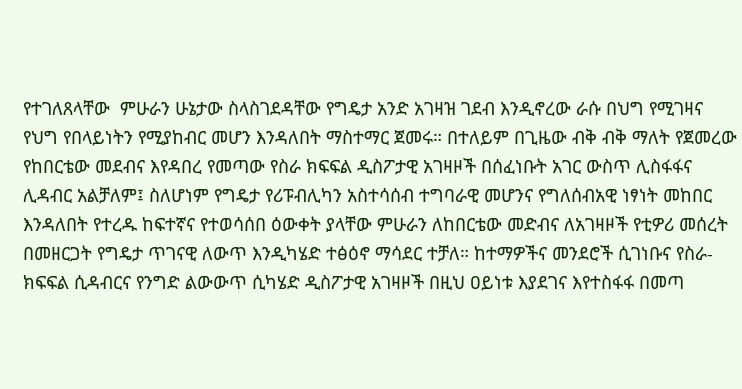የተገለጸላቸው  ምሁራን ሁኔታው ስላስገደዳቸው የግዴታ አንድ አገዛዝ ገደብ እንዲኖረው ራሱ በህግ የሚገዛና የህግ የበላይነትን የሚያከብር መሆን እንዳለበት ማስተማር ጀመሩ። በተለይም በጊዜው ብቅ ብቅ ማለት የጀመረው የከበርቴው መደብና እየዳበረ የመጣው የስራ ክፍፍል ዲስፖታዊ አገዛዞች በሰፈነቡት አገር ውስጥ ሊስፋፋና ሊዳብር አልቻለም፤ ስለሆነም የግዴታ የሪፑብሊካን አስተሳሰብ ተግባራዊ መሆንና የግለሰብአዊ ነፃነት መከበር  እንዳለበት የተረዱ ከፍተኛና የተወሳሰበ ዕውቀት ያላቸው ምሁራን ለከበርቴው መድብና ለአገዛዞች የቲዎሪ መሰረት በመዘርጋት የግዴታ ጥገናዊ ለውጥ እንዲካሄድ ተፅዕኖ ማሳደር ተቻለ። ከተማዎችና መንደሮች ሲገነቡና የስራ-ክፍፍል ሲዳብርና የንግድ ልውውጥ ሲካሄድ ዲስፖታዊ አገዛዞች በዚህ ዐይነቱ እያደገና እየተስፋፋ በመጣ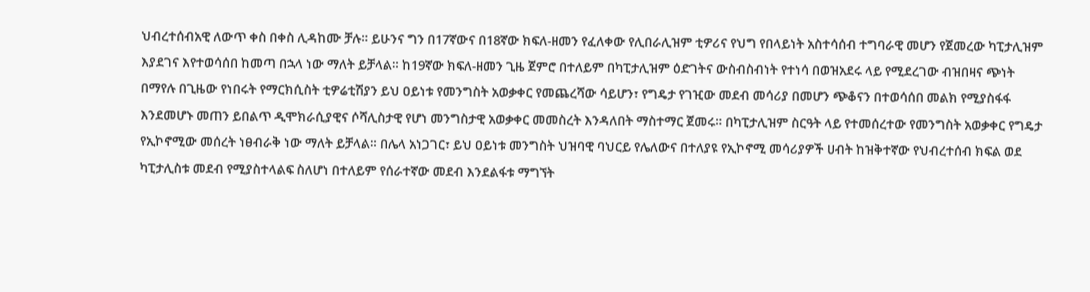ህብረተሰብአዊ ለውጥ ቀስ በቀስ ሊዳከሙ ቻሉ። ይሁንና ግን በ17ኛውና በ18ኛው ክፍለ-ዘመን የፈለቀው የሊበራሊዝም ቲዎሪና የህግ የበላይነት አስተሳሰብ ተግባራዊ መሆን የጀመረው ካፒታሊዝም እያደገና እየተወሳሰበ ከመጣ በኋላ ነው ማለት ይቻላል። ከ19ኛው ክፍለ-ዘመን ጊዜ ጀምሮ በተለይም በካፒታሊዝም ዕድገትና ውስብስብነት የተነሳ በወዝአደሩ ላይ የሚደረገው ብዝበዛና ጭነት በማየሉ በጊዜው የነበሩት የማርክሲስት ቲዎሬቲሽያን ይህ ዐይነቱ የመንግስት አወቃቀር የመጨረሻው ሳይሆን፣ የግዴታ የገዢው መደብ መሳሪያ በመሆን ጭቆናን በተወሳሰበ መልክ የሚያስፋፋ እንደመሆኑ መጠን ይበልጥ ዲሞክራሲያዊና ሶሻሊስታዊ የሆነ መንግስታዊ አወቃቀር መመስረት እንዳለበት ማስተማር ጀመሩ። በካፒታሊዝም ስርዓት ላይ የተመሰረተው የመንግስት አወቃቀር የግዴታ የኢኮኖሚው መሰረት ነፀብራቅ ነው ማለት ይቻላል። በሌላ አነጋገር፣ ይህ ዐይነቱ መንግስት ህዝባዊ ባህርይ የሌለውና በተለያዩ የኢኮኖሚ መሳሪያዎች ሀብት ከዝቅተኛው የህብረተሰብ ክፍል ወደ ካፒታሊስቱ መደብ የሚያስተላልፍ ስለሆነ በተለይም የሰራተኛው መደብ እንደልፋቱ ማግኘት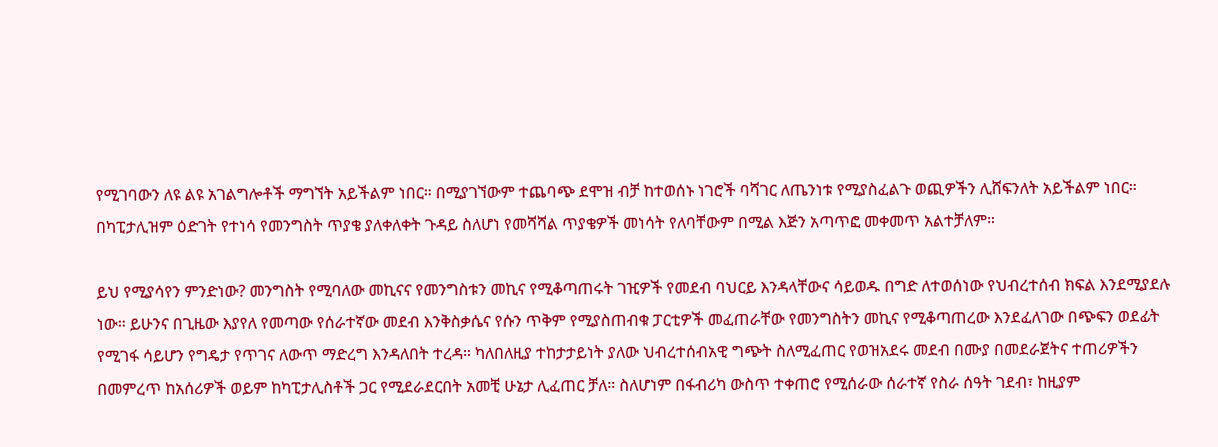የሚገባውን ለዩ ልዩ አገልግሎቶች ማግኘት አይችልም ነበር። በሚያገኘውም ተጨባጭ ደሞዝ ብቻ ከተወሰኑ ነገሮች ባሻገር ለጤንነቱ የሚያስፈልጉ ወጪዎችን ሊሸፍንለት አይችልም ነበር። በካፒታሊዝም ዕድገት የተነሳ የመንግስት ጥያቄ ያለቀለቀት ጉዳይ ስለሆነ የመሻሻል ጥያቄዎች መነሳት የለባቸውም በሚል እጅን አጣጥፎ መቀመጥ አልተቻለም።

ይህ የሚያሳየን ምንድነው? መንግስት የሚባለው መኪናና የመንግስቱን መኪና የሚቆጣጠሩት ገዢዎች የመደብ ባህርይ እንዳላቸውና ሳይወዱ በግድ ለተወሰነው የህብረተሰብ ክፍል እንደሚያደሉ ነው። ይሁንና በጊዜው እያየለ የመጣው የሰራተኛው መደብ እንቅስቃሴና የሱን ጥቅም የሚያስጠብቁ ፓርቲዎች መፈጠራቸው የመንግስትን መኪና የሚቆጣጠረው እንደፈለገው በጭፍን ወደፊት የሚገፋ ሳይሆን የግዴታ የጥገና ለውጥ ማድረግ እንዳለበት ተረዳ። ካለበለዚያ ተከታታይነት ያለው ህብረተሰብአዊ ግጭት ስለሚፈጠር የወዝአደሩ መደብ በሙያ በመደራጀትና ተጠሪዎችን በመምረጥ ከአሰሪዎች ወይም ከካፒታሊስቶች ጋር የሚደራደርበት አመቺ ሁኔታ ሊፈጠር ቻለ። ስለሆነም በፋብሪካ ውስጥ ተቀጠሮ የሚሰራው ሰራተኛ የስራ ሰዓት ገደብ፣ ከዚያም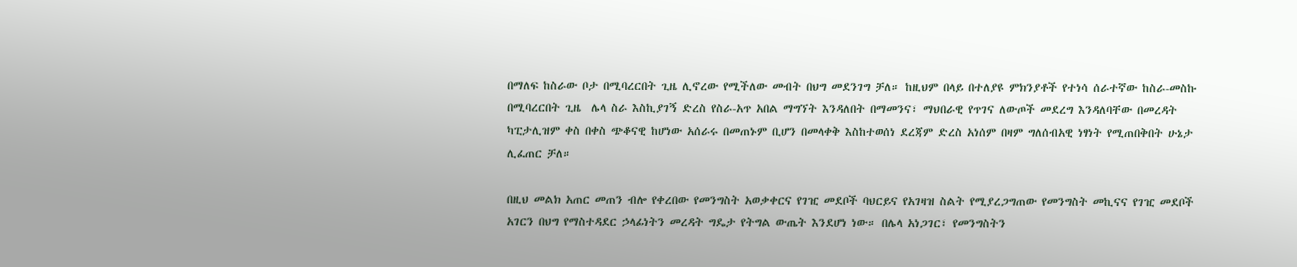በማለፍ ከስራው ቦታ በሚባረርበት ጊዜ ሊኖረው የሚችለው መብት በህግ መደንገግ ቻለ። ከዚህም በላይ በተለያዩ ምክንያቶች የተነሳ ሰራተኛው ከስራ-መስኩ በሚባረርበት ጊዜ  ሌላ ስራ እስኪያገኝ ድረስ የስራ-አጥ አበል ማግኘት እንዳለበት በማመንና፣ ማህበራዊ የጥገና ለውጦች መደረግ እንዳለባቸው በመረዳት ካፒታሊዝም ቀስ በቀስ ጭቆናዊ ከሆነው አሰራሩ በመጠኑም ቢሆን በመላቀቅ እስከተወሰነ ደረጃም ድረስ አነሰም በዛም ግለሰብአዊ ነፃነት የሚጠበቅበት ሁኔታ ሊፈጠር ቻለ።

በዚህ መልክ አጠር መጠን ብሎ የቀረበው የመንግስት አወቃቀርና የገዢ መደቦች ባህርይና የአገዛዝ ስልት የሚያረጋግጠው የመንግስት መኪናና የገዢ መደቦች አገርን በህግ የማስተዳደር ኃላፊነትን መረዳት ግዴታ የትግል ውጤት እንደሆነ ነው። በሌላ አነጋገር፣ የመንግስትን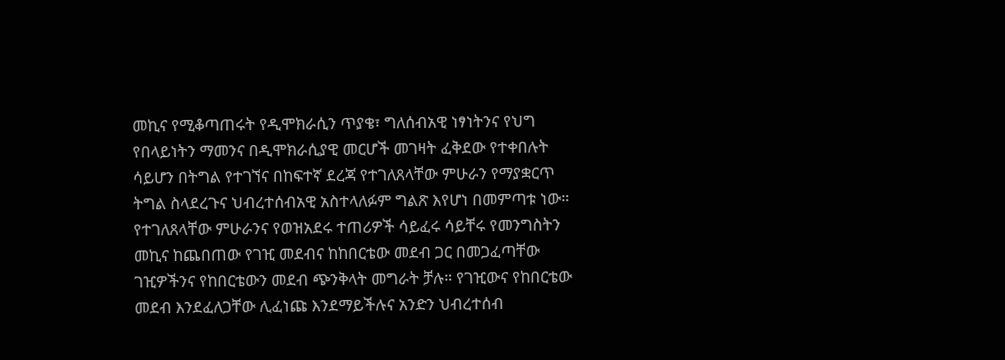መኪና የሚቆጣጠሩት የዲሞክራሲን ጥያቄ፣ ግለሰብአዊ ነፃነትንና የህግ የበላይነትን ማመንና በዲሞክራሲያዊ መርሆች መገዛት ፈቅደው የተቀበሉት ሳይሆን በትግል የተገኘና በከፍተኛ ደረጃ የተገለጸላቸው ምሁራን የማያቋርጥ ትግል ስላደረጉና ህብረተሰብአዊ አስተላለፉም ግልጽ እየሆነ በመምጣቱ ነው።  የተገለጸላቸው ምሁራንና የወዝአደሩ ተጠሪዎች ሳይፈሩ ሳይቸሩ የመንግስትን መኪና ከጨበጠው የገዢ መደብና ከከበርቴው መደብ ጋር በመጋፈጣቸው ገዢዎችንና የከበርቴውን መደብ ጭንቅላት መግራት ቻሉ። የገዢውና የከበርቴው መደብ እንደፈለጋቸው ሊፈነጩ እንደማይችሉና አንድን ህብረተሰብ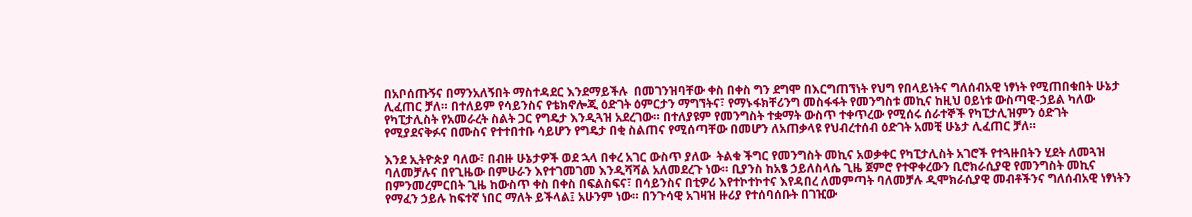በአቦሰጡኝና በማንአለኝበት ማስተዳደር እንደማይችሉ  በመገንዝባቸው ቀስ በቀስ ግን ደግሞ በእርግጠኘነት የህግ የበላይነትና ግለሰብአዊ ነፃነት የሚጠበቁበት ሁኔታ ሊፈጠር ቻለ። በተለይም የሳይንስና የቴክኖሎጂ ዕድገት ዕምርታን ማግኘትና፣ የማኑፋክቸሪንግ መስፋፋት የመንግስቱ መኪና ከዚህ ዐይነቱ ውስጣዊ-ኃይል ካለው የካፒታሊስት የአመራረት ስልት ጋር የግዴታ እንዲጓዝ አደረገው። በተለያዩም የመንግስት ተቋማት ውስጥ ተቀጥረው የሚሰሩ ሰራተኞች የካፒታሊዝምን ዕድገት የሚያደናቅፉና በሙስና የተተበተቡ ሳይሆን የግዴታ በቂ ስልጠና የሚሰጣቸው በመሆን ለአጠቃላዩ የህብረተሰብ ዕድገት አመቺ ሁኔታ ሊፈጠር ቻለ።

እንደ ኢትዮጵያ ባለው፣ በብዙ ሁኔታዎች ወደ ኋላ በቀረ አገር ውስጥ ያለው  ትልቁ ችግር የመንግስት መኪና አወቃቀር የካፒታሊስት አገሮች የተጓዙበትን ሂደት ለመጓዝ ባለመቻሉና በየጊዜው በምሁራን እየተገመገመ እንዲሻሻል አለመደረጉ ነው። ቢያንስ ከአፄ ኃይለስላሴ ጊዜ ጀምሮ የተዋቀረውን ቢሮክራሲያዊ የመንግስት መኪና በምንመረምርበት ጊዜ ከውስጥ ቀስ በቀስ በፍልስፍና፣ በሳይንስና በቲዎሪ እየተኮተኮተና እየዳበረ ለመምጣት ባለመቻሉ ዲሞክራሲያዊ መብቶችንና ግለሰብአዊ ነፃነትን የማፈን ኃይሉ ከፍተኛ ነበር ማለት ይችላል፤ አሁንም ነው። በንጉሳዊ አገዛዝ ዙሪያ የተሰባሰቡት በገዢው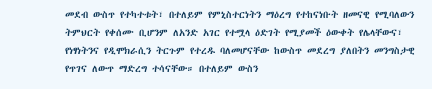መደብ ውስጥ የተካተቱት፣ በተለይም የምኒስተርነትን ማዕረግ የተከናነቡት ዘመናዊ የሚባለውን ትምህርት የቀሰሙ ቢሆንም ለአንድ አገር የተሟላ ዕድገት የሚያመች ዕውቀት የሌላቸውና፣  የነፃነትንና የዲሞክራሲን ትርጉም የተረዱ ባለመሆናቸው ከውስጥ መደረግ ያለበትን መንግስታዊ የጥገና ለውጥ ማድረግ ተሳናቸው። በተለይም ውስን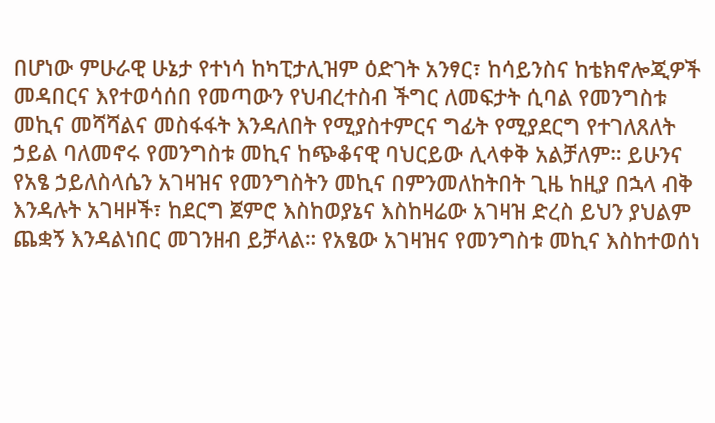በሆነው ምሁራዊ ሁኔታ የተነሳ ከካፒታሊዝም ዕድገት አንፃር፣ ከሳይንስና ከቴክኖሎጂዎች መዳበርና እየተወሳሰበ የመጣውን የህብረተስብ ችግር ለመፍታት ሲባል የመንግስቱ መኪና መሻሻልና መስፋፋት እንዳለበት የሚያስተምርና ግፊት የሚያደርግ የተገለጸለት ኃይል ባለመኖሩ የመንግስቱ መኪና ከጭቆናዊ ባህርይው ሊላቀቅ አልቻለም። ይሁንና የአፄ ኃይለስላሴን አገዛዝና የመንግስትን መኪና በምንመለከትበት ጊዜ ከዚያ በኋላ ብቅ እንዳሉት አገዛዞች፣ ከደርግ ጀምሮ እስከወያኔና እስከዛሬው አገዛዝ ድረስ ይህን ያህልም ጨቋኝ እንዳልነበር መገንዘብ ይቻላል። የአፄው አገዛዝና የመንግስቱ መኪና እስከተወሰነ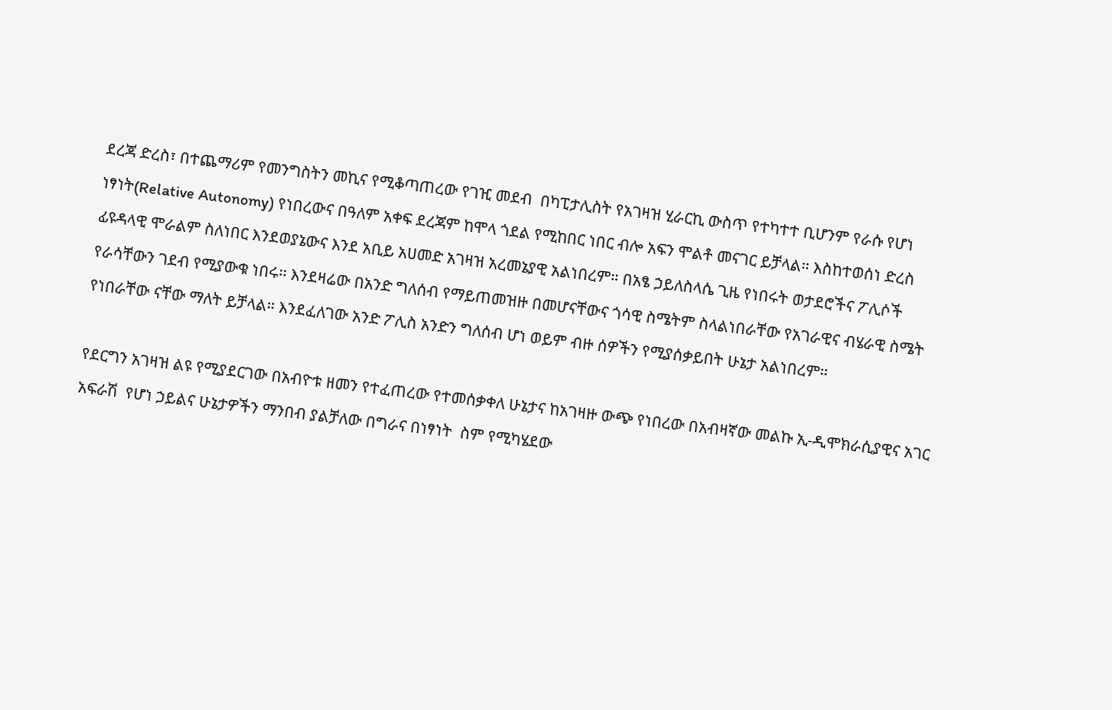ደረጃ ድረስ፣ በተጨማሪም የመንግስትን መኪና የሚቆጣጠረው የገዢ መደብ  በካፒታሊስት የአገዛዝ ሂራርኪ ውስጥ የተካተተ ቢሆንም የራሱ የሆነ ነፃነት(Relative Autonomy) የነበረውና በዓለም አቀፍ ደረጃም ከሞላ ጎደል የሚከበር ነበር ብሎ አፍን ሞልቶ መናገር ይቻላል። እስከተወሰነ ድረስ ፊዩዳላዊ ሞራልም ስለነበር እንደወያኔውና እንደ አቢይ አሀመድ አገዛዝ አረመኔያዊ አልነበረም። በአፄ ኃይለስላሴ ጊዜ የነበሩት ወታደሮችና ፖሊሶች የራሳቸውን ገደብ የሚያውቁ ነበሩ። እንደዛሬው በአንድ ግለሰብ የማይጠመዝዙ በመሆናቸውና ጎሳዊ ስሜትም ስላልነበራቸው የአገራዊና ብሄራዊ ስሜት የነበራቸው ናቸው ማለት ይቻላል። እንደፈለገው አንድ ፖሊስ አንድን ግለሰብ ሆነ ወይም ብዙ ሰዎችን የሚያሰቃይበት ሁኔታ አልነበረም።

የደርግን አገዛዝ ልዩ የሚያደርገው በአብዮቱ ዘመን የተፈጠረው የተመሰቃቀለ ሁኔታና ከአገዛዙ ውጭ የነበረው በአብዛኛው መልኩ ኢ-ዲሞክራሲያዊና አገር አፍራሽ  የሆነ ኃይልና ሁኔታዎችን ማንበብ ያልቻለው በግራና በነፃነት  ስም የሚካሄደው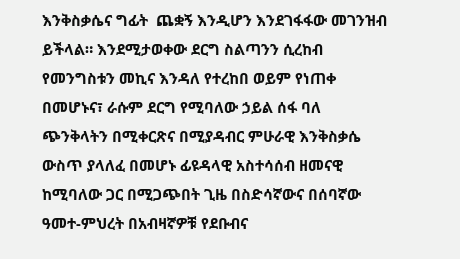እንቅስቃሴና ግፊት  ጨቋኝ እንዲሆን እንደገፋፋው መገንዝብ ይችላል። እንደሚታወቀው ደርግ ስልጣንን ሲረከብ የመንግስቱን መኪና እንዳለ የተረከበ ወይም የነጠቀ በመሆኑና፣ ራሱም ደርግ የሚባለው ኃይል ሰፋ ባለ ጭንቅላትን በሚቀርጽና በሚያዳብር ምሁራዊ እንቅስቃሴ ውስጥ ያላለፈ በመሆኑ ፊዩዳላዊ አስተሳሰብ ዘመናዊ ከሚባለው ጋር በሚጋጭበት ጊዜ በስድሳኛውና በሰባኛው ዓመተ-ምህረት በአብዛኛዎቹ የደቡብና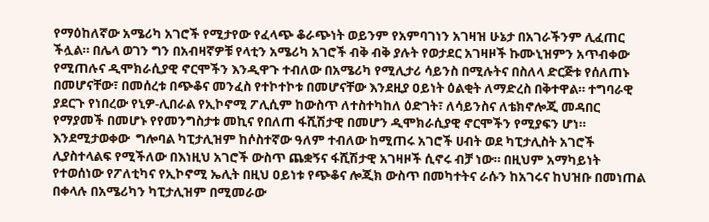የማዕከለኛው አሜሪካ አገሮች የሚታየው የፈላጭ ቆራጭነት ወይንም የአምባገነን አገዛዝ ሁኔታ በአገራችንም ሊፈጠር ችሏል። በሌላ ወገን ግን በአብዛኛዎቹ የላቲን አሜሪካ አገሮች ብቅ ብቅ ያሉት የወታደር አገዛዞች ኩሙኒዝምን አጥብቀው የሚጠሉና ዲሞክራሲያዊ ኖርሞችን እንዲዋጉ ተብለው በአሜሪካ የሚሊታሪ ሳይንስ በሚሉትና በስለላ ድርጅቱ የሰለጠኑ በመሆናቸው፣ በመሰረቱ በጭቆና መንፈስ የተኮተኮቱ በመሆናቸው እንደዚያ ዐይነት ዕልቂት ለማድረስ በቅተዋል። ተግባራዊ ያደርጉ የነበረው የኒዎ-ሊበራል የኢኮኖሚ ፖሊሲም ከውስጥ ለተስተካከለ ዕድገት፣ ለሳይንስና ለቴክኖሎጂ መዳበር የማያመች በመሆኑ የየመንግስታቱ መኪና የበለጠ ፋሺሽታዊ በመሆን ዲሞክራሲያዊ ኖርሞችን የሚያፍን ሆነ።  እንደሚታወቀው  ግሎባል ካፒታሊዝም ከሶስተኛው ዓለም ተብለው ከሚጠሩ አገሮች ሀብት ወደ ካፒታሊስት አገሮች ሊያስተላልፍ የሚችለው በእነዚህ አገሮች ውስጥ ጨቋኝና ፋሺሽታዊ አገዛዞች ሲኖሩ ብቻ ነው። በዚህም አማካይነት የተወሰነው የፖለቲካና የኢኮኖሚ ኤሊት በዚህ ዐይነቱ የጭቆና ሎጂክ ውስጥ በመካተትና ራሱን ከአገሩና ከህዝቡ በመነጠል በቀላሉ በአሜሪካን ካፒታሊዝም በሚመራው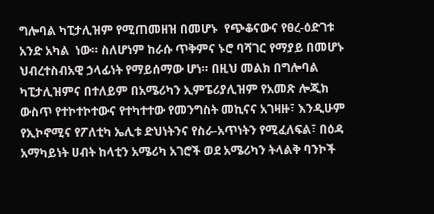ግሎባል ካፒታሊዝም የሚጠመዘዝ በመሆኑ  የጭቆናውና የፀረ-ዕድገቱ አንድ አካል  ነው። ስለሆነም ከራሱ ጥቅምና ኑሮ ባሻገር የማያይ በመሆኑ ህብረተስብአዊ ኃላፊነት የማይሰማው ሆነ። በዚህ መልክ በግሎባል ካፒታሊዝምና በተለይም በአሜሪካን ኢምፔሪያሊዝም የአመጽ ሎጂክ ውስጥ የተኮተኮተውና የተካተተው የመንግስት መኪናና አገዛዙ፣ እንዲሁም የኢኮኖሚና የፖለቲካ ኤሊቱ ድህነትንና የስራ-አጥነትን የሚፈለፍል፣ በዕዳ አማካይነት ሀብት ከላቲን አሜሪካ አገሮች ወደ አሜሪካን ትላልቅ ባንኮች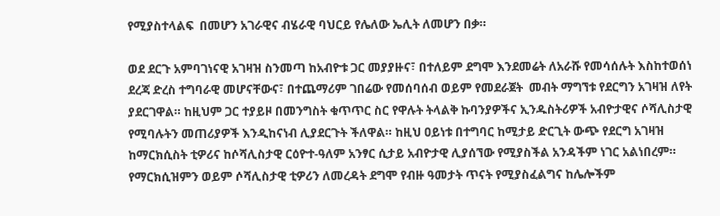የሚያስተላልፍ  በመሆን አገራዊና ብሄራዊ ባህርይ የሌለው ኤሊት ለመሆን በቃ።

ወደ ደርጉ አምባገነናዊ አገዛዝ ስንመጣ ከአብዮቱ ጋር መያያዙና፣ በተለይም ደግሞ እንደመሬት ለአራሹ የመሳሰሉት እስከተወሰነ ደረጃ ድረስ ተግባራዊ መሆናቸውና፣ በተጨማሪም ገበሬው የመሰባሰብ ወይም የመደራጀት  መብት ማግኘቱ የደርግን አገዛዝ ለየት ያደርገዋል። ከዚህም ጋር ተያይዞ በመንግስት ቁጥጥር ስር የዋሉት ትላልቅ ኩባንያዎችና ኢንዱስትሪዎች አብዮታዊና ሶሻሊስታዊ የሚባሉትን መጠሪያዎች እንዲከናነብ ሊያደርጉት ችለዋል። ከዚህ ዐይነቱ በተግባር ከሚታይ ድርጊት ውጭ የደርግ አገዛዝ ከማርክሲስት ቲዎሪና ከሶሻሊስታዊ ርዕዮተ-ዓለም አንፃር ሲታይ አብዮታዊ ሊያሰኘው የሚያስችል አንዳችም ነገር አልነበረም። የማርክሲዝምን ወይም ሶሻሊስታዊ ቲዎሪን ለመረዳት ደግሞ የብዙ ዓመታት ጥናት የሚያስፈልግና ከሌሎችም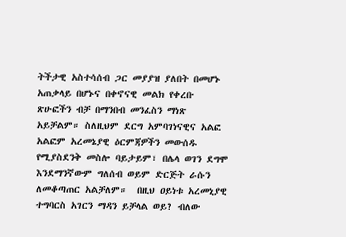ትችታዊ አስተሳሰብ ጋር መያያዝ ያለበት በመሆኑ አጠቃላይ በሆኑና በቀኖናዊ መልክ የቀረቡ ጽሁፎችን ብቻ በማንበብ መንፈስን ማነጽ አይቻልም። ስለዚህም ደርግ አምባገነናዊና አልፎ አልፎም አረመኔያዊ ዕርምጃዎችን መውሰዱ የሚያስደንቅ መስሎ ባይታይም፣ በሌላ ወገን ደግሞ እንደማንኛውም ግለሰብ ወይም ድርጅት ራሱን ለመቆጣጠር አልቻለም።  በዚህ ዐይነቱ አረመኒያዊ ተግባርስ አገርን ማዳን ይቻላል ወይ? ብለው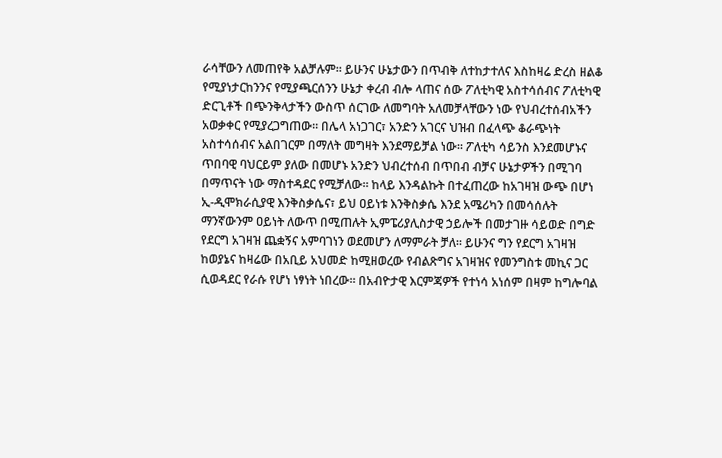ራሳቸውን ለመጠየቅ አልቻሉም። ይሁንና ሁኔታውን በጥብቅ ለተከታተለና እስከዛሬ ድረስ ዘልቆ የሚያነታርከንንና የሚያጫርሰንን ሁኔታ ቀረብ ብሎ ላጠና ሰው ፖለቲካዊ አስተሳሰብና ፖለቲካዊ ድርጊቶች በጭንቅላታችን ውስጥ ሰርገው ለመግባት አለመቻላቸውን ነው የህብረተሰብአችን አወቃቀር የሚያረጋግጠው። በሌላ አነጋገር፣ አንድን አገርና ህዝብ በፈላጭ ቆራጭነት አስተሳሰብና አልበገርም በማለት መግዛት እንደማይቻል ነው። ፖለቲካ ሳይንስ እንደመሆኑና ጥበባዊ ባህርይም ያለው በመሆኑ አንድን ህብረተሰብ በጥበብ ብቻና ሁኔታዎችን በሚገባ በማጥናት ነው ማስተዳደር የሚቻለው። ከላይ እንዳልኩት በተፈጠረው ከአገዛዝ ውጭ በሆነ ኢ-ዲሞክራሲያዊ እንቅስቃሴና፣ ይህ ዐይነቱ እንቅስቃሴ እንደ አሜሪካን በመሳሰሉት ማንኛውንም ዐይነት ለውጥ በሚጠሉት ኢምፔሪያሊስታዊ ኃይሎች በመታገዙ ሳይወድ በግድ የደርግ አገዛዝ ጨቋኝና አምባገነን ወደመሆን ለማምራት ቻለ። ይሁንና ግን የደርግ አገዛዝ ከወያኔና ከዛሬው በአቢይ አህመድ ከሚዘወረው የብልጽግና አገዛዝና የመንግስቱ መኪና ጋር ሲወዳደር የራሱ የሆነ ነፃነት ነበረው። በአብዮታዊ እርምጃዎች የተነሳ አነሰም በዛም ከግሎባል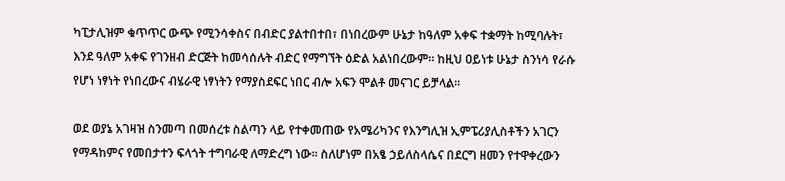ካፒታሊዝም ቁጥጥር ውጭ የሚንሳቀስና በብድር ያልተበተበ፣ በነበረውም ሁኔታ ከዓለም አቀፍ ተቋማት ከሚባሉት፣ እንደ ዓለም አቀፍ የገንዘብ ድርጅት ከመሳሰሉት ብድር የማግኘት ዕድል አልነበረውም። ከዚህ ዐይነቱ ሁኔታ ስንነሳ የራሱ የሆነ ነፃነት የነበረውና ብሄራዊ ነፃነትን የማያስደፍር ነበር ብሎ አፍን ሞልቶ መናገር ይቻላል።

ወደ ወያኔ አገዛዝ ስንመጣ በመሰረቱ ስልጣን ላይ የተቀመጠው የአሜሪካንና የእንግሊዝ ኢምፔሪያሊስቶችን አገርን የማዳከምና የመበታተን ፍላጎት ተግባራዊ ለማድረግ ነው። ስለሆነም በአፄ ኃይለስላሴና በደርግ ዘመን የተዋቀረውን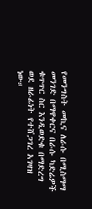የመንግስት መኪና ለራሱ በሚስማማ መንገድ በማዋቀርና በራሱ ካድሬዎች ቁጥጥር ስር እንዲወድቁ በማድረግ ወደ ዘራፊነት የተሸጋገረ አገዛዝ ነው።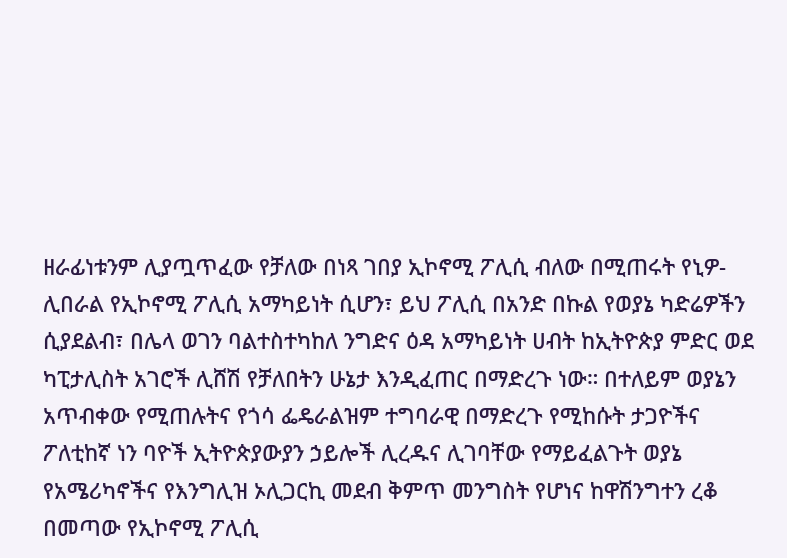ዘራፊነቱንም ሊያጧጥፈው የቻለው በነጻ ገበያ ኢኮኖሚ ፖሊሲ ብለው በሚጠሩት የኒዎ-ሊበራል የኢኮኖሚ ፖሊሲ አማካይነት ሲሆን፣ ይህ ፖሊሲ በአንድ በኩል የወያኔ ካድሬዎችን ሲያደልብ፣ በሌላ ወገን ባልተስተካከለ ንግድና ዕዳ አማካይነት ሀብት ከኢትዮጵያ ምድር ወደ ካፒታሊስት አገሮች ሊሸሽ የቻለበትን ሁኔታ እንዲፈጠር በማድረጉ ነው። በተለይም ወያኔን አጥብቀው የሚጠሉትና የጎሳ ፌዴራልዝም ተግባራዊ በማድረጉ የሚከሱት ታጋዮችና ፖለቲከኛ ነን ባዮች ኢትዮጵያውያን ኃይሎች ሊረዱና ሊገባቸው የማይፈልጉት ወያኔ የአሜሪካኖችና የእንግሊዝ ኦሊጋርኪ መደብ ቅምጥ መንግስት የሆነና ከዋሽንግተን ረቆ በመጣው የኢኮኖሚ ፖሊሲ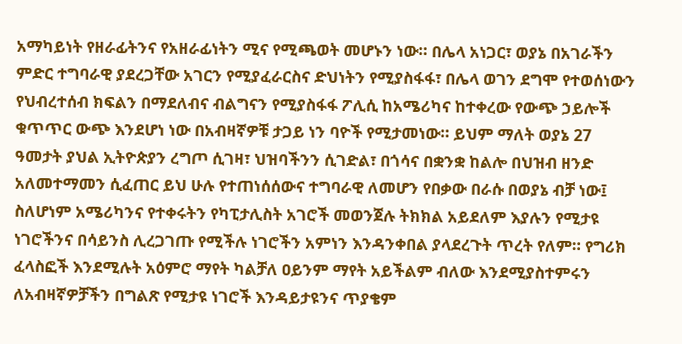አማካይነት የዘራፊትንና የአዘራፊነትን ሚና የሚጫወት መሆኑን ነው። በሌላ አነጋር፣ ወያኔ በአገራችን ምድር ተግባራዊ ያደረጋቸው አገርን የሚያፈራርስና ድህነትን የሚያስፋፋ፣ በሌላ ወገን ደግሞ የተወሰነውን የህብረተሰብ ክፍልን በማደለብና ብልግናን የሚያስፋፋ ፖሊሲ ከአሜሪካና ከተቀረው የውጭ ኃይሎች ቁጥጥር ውጭ እንደሆነ ነው በአብዛኛዎቹ ታጋይ ነን ባዮች የሚታመነው። ይህም ማለት ወያኔ 27 ዓመታት ያህል ኢትዮጵያን ረግጦ ሲገዛ፣ ህዝባችንን ሲገድል፣ በጎሳና በቋንቋ ከልሎ በህዝብ ዘንድ አለመተማመን ሲፈጠር ይህ ሁሉ የተጠነሰሰውና ተግባራዊ ለመሆን የበቃው በራሱ በወያኔ ብቻ ነው፤ ስለሆነም አሜሪካንና የተቀሩትን የካፒታሊስት አገሮች መወንጀሉ ትክክል አይደለም እያሉን የሚታዩ ነገሮችንና በሳይንስ ሊረጋገጡ የሚችሉ ነገሮችን አምነን እንዳንቀበል ያላደረጉት ጥረት የለም። የግሪክ ፈላስፎች እንደሚሉት አዕምሮ ማየት ካልቻለ ዐይንም ማየት አይችልም ብለው እንደሚያስተምሩን ለአብዛኛዎቻችን በግልጽ የሚታዩ ነገሮች እንዳይታዩንና ጥያቄም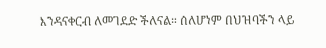እንዳናቀርብ ለመገደድ ችለናል። ሰለሆነም በህዝባችን ላይ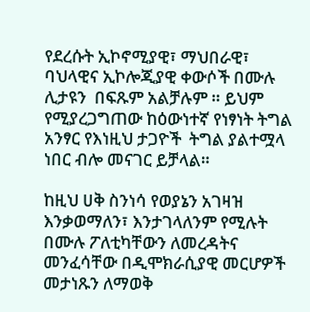የደረሱት ኢኮኖሚያዊ፣ ማህበራዊ፣ ባህላዊና ኢኮሎጂያዊ ቀውሶች በሙሉ ሊታዩን  በፍጹም አልቻሉም ። ይህም የሚያረጋግጠው ከዕውነተኛ የነፃነት ትግል አንፃር የእነዚህ ታጋዮች  ትግል ያልተሟላ ነበር ብሎ መናገር ይቻላል።

ከዚህ ሀቅ ስንነሳ የወያኔን አገዛዝ እንቃወማለን፣ እንታገላለንም የሚሉት በሙሉ ፖለቲካቸውን ለመረዳትና መንፈሳቸው በዲሞክራሲያዊ መርሆዎች መታነጹን ለማወቅ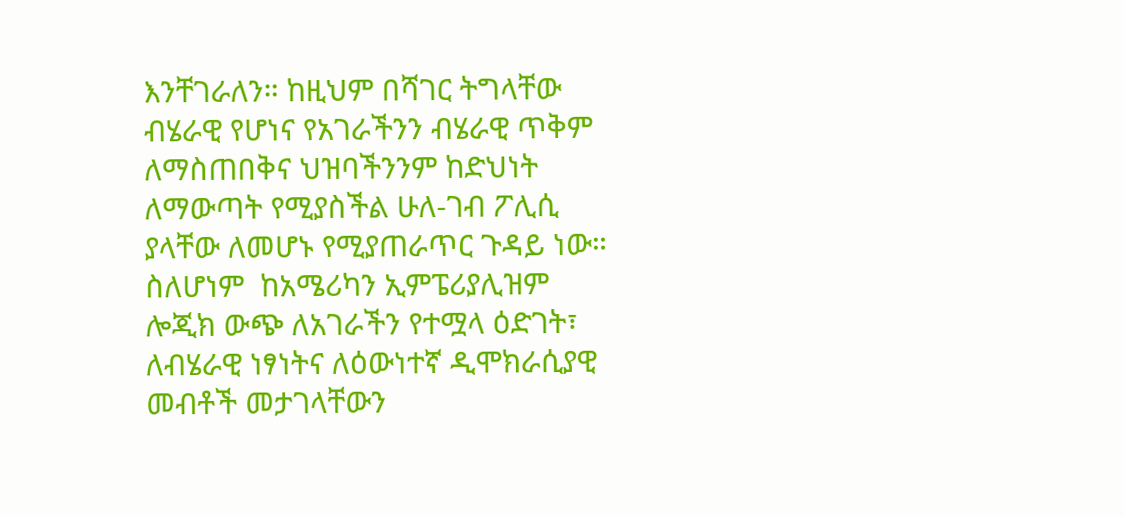እንቸገራለን። ከዚህም በሻገር ትግላቸው ብሄራዊ የሆነና የአገራችንን ብሄራዊ ጥቅም ለማስጠበቅና ህዝባችንንም ከድህነት ለማውጣት የሚያስችል ሁለ-ገብ ፖሊሲ ያላቸው ለመሆኑ የሚያጠራጥር ጉዳይ ነው። ስለሆነም  ከአሜሪካን ኢምፔሪያሊዝም ሎጂክ ውጭ ለአገራችን የተሟላ ዕድገት፣ ለብሄራዊ ነፃነትና ለዕውነተኛ ዲሞክራሲያዊ መብቶች መታገላቸውን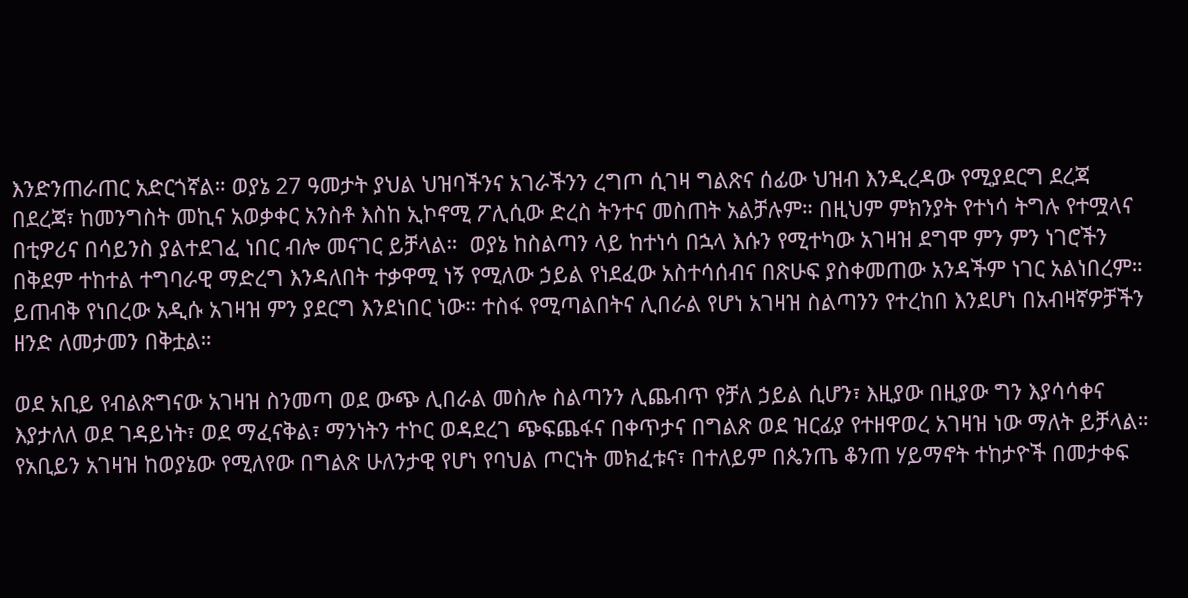እንድንጠራጠር አድርጎኛል። ወያኔ 27 ዓመታት ያህል ህዝባችንና አገራችንን ረግጦ ሲገዛ ግልጽና ሰፊው ህዝብ እንዲረዳው የሚያደርግ ደረጃ በደረጃ፣ ከመንግስት መኪና አወቃቀር አንስቶ እስከ ኢኮኖሚ ፖሊሲው ድረስ ትንተና መስጠት አልቻሉም። በዚህም ምክንያት የተነሳ ትግሉ የተሟላና በቲዎሪና በሳይንስ ያልተደገፈ ነበር ብሎ መናገር ይቻላል።  ወያኔ ከስልጣን ላይ ከተነሳ በኋላ እሱን የሚተካው አገዛዝ ደግሞ ምን ምን ነገሮችን በቅደም ተከተል ተግባራዊ ማድረግ እንዳለበት ተቃዋሚ ነኝ የሚለው ኃይል የነደፈው አስተሳሰብና በጽሁፍ ያስቀመጠው አንዳችም ነገር አልነበረም። ይጠብቅ የነበረው አዲሱ አገዛዝ ምን ያደርግ እንደነበር ነው። ተስፋ የሚጣልበትና ሊበራል የሆነ አገዛዝ ስልጣንን የተረከበ እንደሆነ በአብዛኛዎቻችን ዘንድ ለመታመን በቅቷል።

ወደ አቢይ የብልጽግናው አገዛዝ ስንመጣ ወደ ውጭ ሊበራል መስሎ ስልጣንን ሊጨብጥ የቻለ ኃይል ሲሆን፣ እዚያው በዚያው ግን እያሳሳቀና እያታለለ ወደ ገዳይነት፣ ወደ ማፈናቅል፣ ማንነትን ተኮር ወዳደረገ ጭፍጨፋና በቀጥታና በግልጽ ወደ ዝርፊያ የተዘዋወረ አገዛዝ ነው ማለት ይቻላል። የአቢይን አገዛዝ ከወያኔው የሚለየው በግልጽ ሁለንታዊ የሆነ የባህል ጦርነት መክፈቱና፣ በተለይም በጴንጤ ቆንጠ ሃይማኖት ተከታዮች በመታቀፍ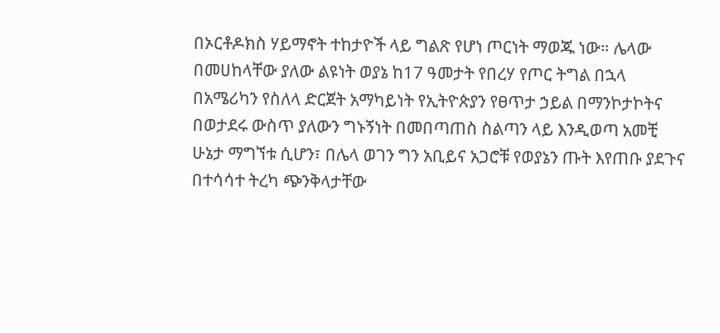በኦርቶዶክስ ሃይማኖት ተከታዮች ላይ ግልጽ የሆነ ጦርነት ማወጁ ነው። ሌላው በመሀከላቸው ያለው ልዩነት ወያኔ ከ17 ዓመታት የበረሃ የጦር ትግል በኋላ በአሜሪካን የስለላ ድርጀት አማካይነት የኢትዮጵያን የፀጥታ ኃይል በማንኮታኮትና በወታደሩ ውስጥ ያለውን ግኑኝነት በመበጣጠስ ስልጣን ላይ እንዲወጣ አመቺ ሁኔታ ማግኘቱ ሲሆን፣ በሌላ ወገን ግን አቢይና አጋሮቹ የወያኔን ጡት እየጠቡ ያደጉና በተሳሳተ ትረካ ጭንቅላታቸው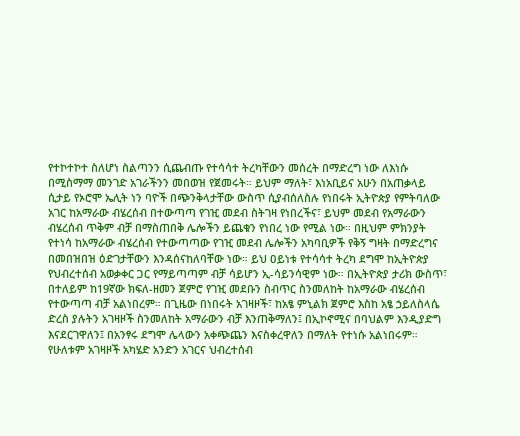የተኮተኮተ ስለሆነ ስልጣንን ሲጨብጡ የተሳሳተ ትረካቸውን መሰረት በማድረግ ነው ለእነሱ በሚስማማ መንገድ አገራችንን መበወዝ የጀመሩት። ይህም ማለት፣ እነአቢይና አሁን በአጠቃላይ ሲታይ የኦሮሞ ኤሊት ነን ባዮች በጭንቅላታቸው ውስጥ ሲያብሰለስሉ የነበሩት ኢትዮጵያ የምትባለው አገር ከአማራው ብሄረሰብ በተውጣጣ የገዢ መደብ ስትገዛ የነበረችና፣ ይህም መደብ የአማራውን ብሄረሰብ ጥቅም ብቻ በማስጠበቅ ሌሎችን ይጨቁን የነበረ ነው የሚል ነው። በዚህም ምክንያት የተነሳ ከአማራው ብሄረሰብ የተውጣጣው የገዢ መደብ ሌሎችን አካባቢዎች የቅኝ ግዛት በማድረግና በመበዝበዝ ዕድገታቸውን እንዳሰናከለባቸው ነው። ይህ ዐይነቱ የተሳሳተ ትረካ ደግሞ ከኢትዮጵያ የህብረተሰብ አወቃቀር ጋር የማይጣጣም ብቻ ሳይሆን ኢ-ሳይንሳዊም ነው። በኢትዮጵያ ታሪክ ውስጥ፣ በተለይም ከ19ኛው ክፍለ-ዘመን ጀምሮ የገዢ መደቡን ስብጥር ስንመለከት ከአማራው ብሄረሰብ የተውጣጣ ብቻ አልነበረም። በጊዜው በነበሩት አገዛዞች፣ ከአፄ ምኒልክ ጀምሮ እስከ አፄ ኃይለስላሴ ድረስ ያሉትን አገዛዞች ስንመለከት አማራውን ብቻ እንጠቅማለን፤ በኢኮኖሚና በባህልም እንዲያድግ እናደርገዋለን፤ በአንፃሩ ደግሞ ሌላውን አቀጭጨን እናስቀረዋለን በማለት የተነሱ አልነበሩም።  የሁለቱም አገዛዞች አካሄድ አንድን አገርና ህብረተሰብ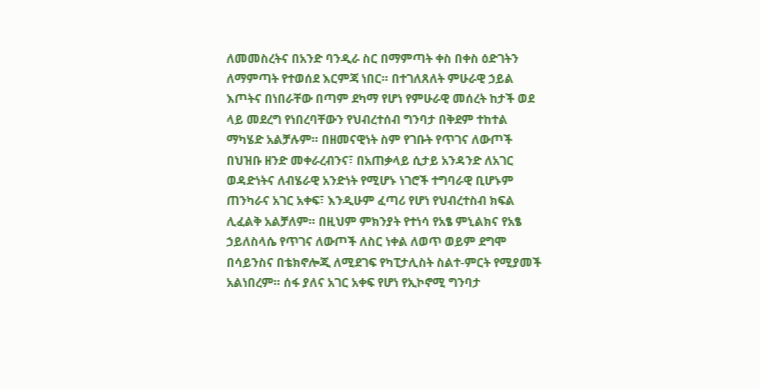ለመመስረትና በአንድ ባንዲራ ስር በማምጣት ቀስ በቀስ ዕድገትን ለማምጣት የተወሰደ እርምጃ ነበር። በተገለጸለት ምሁራዊ ኃይል እጦትና በነበራቸው በጣም ደካማ የሆነ የምሁራዊ መሰረት ከታች ወደ ላይ መደረግ የነበረባቸውን የህብረተሰብ ግንባታ በቅደም ተከተል ማካሄድ አልቻሉም። በዘመናዊነት ስም የገቡት የጥገና ለውጦች በህዝቡ ዘንድ መቀራረብንና፣ በአጠቃላይ ሲታይ አንዳንድ ለአገር ወዳድነትና ለብሄራዊ አንድነት የሚሆኑ ነገሮች ተግባራዊ ቢሆኑም ጠንካራና አገር አቀፍ፣ እንዲሁም ፈጣሪ የሆነ የህብረተስብ ክፍል ሊፈልቅ አልቻለም። በዚህም ምክንያት የተነሳ የአፄ ምኒልክና የአፄ ኃይለስላሴ የጥገና ለውጦች ለስር ነቀል ለወጥ ወይም ደግሞ በሳይንስና በቴክኖሎጂ ለሚደገፍ የካፒታሊስት ስልተ-ምርት የሚያመች አልነበረም። ሰፋ ያለና አገር አቀፍ የሆነ የኢኮኖሚ ግንባታ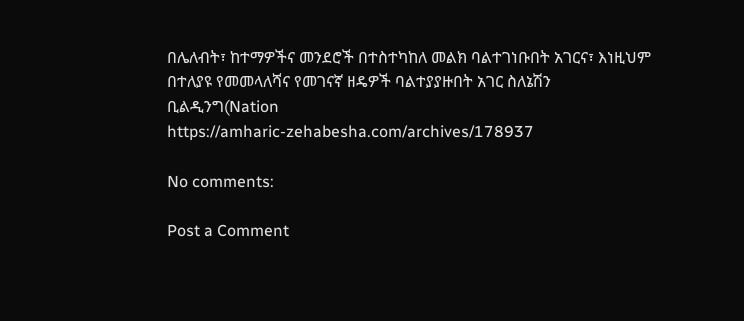በሌለብት፣ ከተማዎችና መንደሮች በተስተካከለ መልክ ባልተገነቡበት አገርና፣ እነዚህም በተለያዩ የመመላለሻና የመገናኛ ዘዴዎች ባልተያያዙበት አገር ስለኔሽን ቢልዲንግ(Nation
https://amharic-zehabesha.com/archives/178937

No comments:

Post a Comment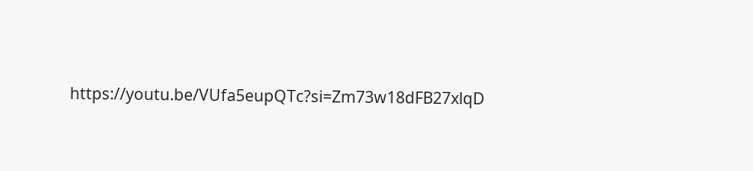https://youtu.be/VUfa5eupQTc?si=Zm73w18dFB27xlqD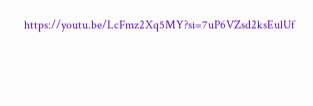https://youtu.be/LcFmz2Xq5MY?si=7uP6VZsd2ksEulUf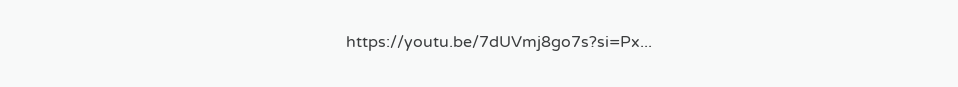https://youtu.be/7dUVmj8go7s?si=Px...